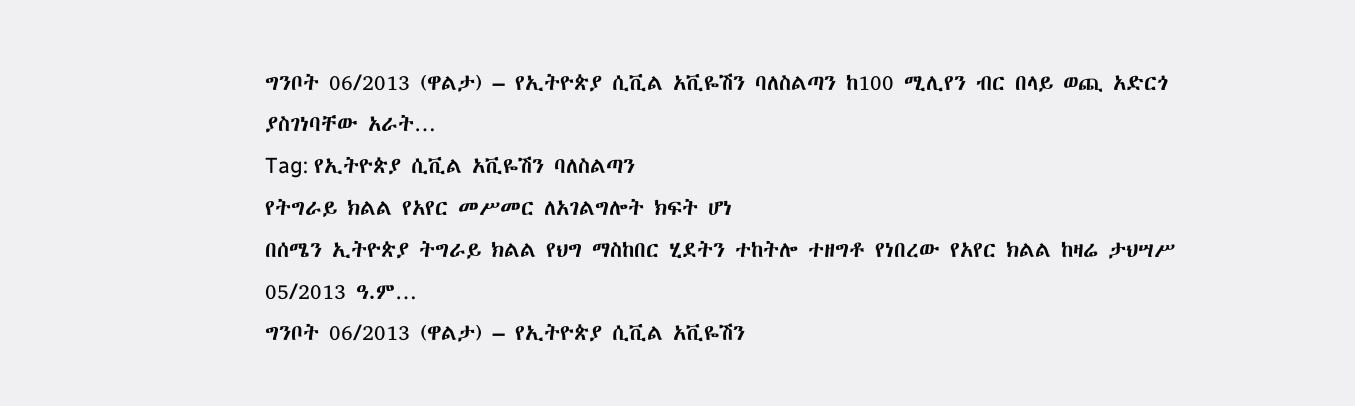ግንቦት 06/2013 (ዋልታ) – የኢትዮጵያ ሲቪል አቪዬሽን ባለስልጣን ከ100 ሚሊየን ብር በላይ ወጪ አድርጎ ያስገነባቸው አራት…
Tag: የኢትዮጵያ ሲቪል አቪዬሽን ባለስልጣን
የትግራይ ክልል የአየር መሥመር ለአገልግሎት ክፍት ሆነ
በሰሜን ኢትዮጵያ ትግራይ ክልል የህግ ማስከበር ሂደትን ተከትሎ ተዘግቶ የነበረው የአየር ክልል ከዛሬ ታህሣሥ 05/2013 ዓ.ም…
ግንቦት 06/2013 (ዋልታ) – የኢትዮጵያ ሲቪል አቪዬሽን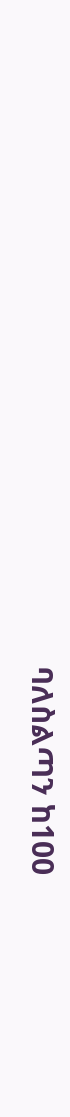ባለስልጣን ከ100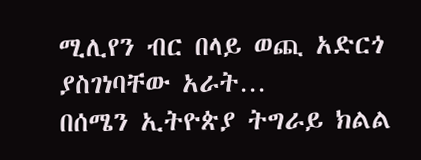ሚሊየን ብር በላይ ወጪ አድርጎ ያስገነባቸው አራት…
በሰሜን ኢትዮጵያ ትግራይ ክልል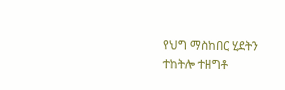የህግ ማስከበር ሂደትን ተከትሎ ተዘግቶ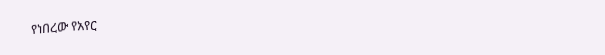የነበረው የአየር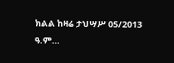ክልል ከዛሬ ታህሣሥ 05/2013 ዓ.ም…